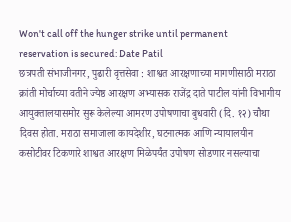Won't call off the hunger strike until permanent reservation is secured: Date Patil
छत्रपती संभाजीनगर, पुढारी वृत्तसेवा : शाश्वत आरक्षणाच्या मागणीसाठी मराठा क्रांती मोर्चाच्या वतीने ज्येष्ठ आरक्षण अभ्यासक राजेंद्र दाते पाटील यांनी विभागीय आयुक्तालयासमोर सुरू केलेल्या आमरण उपोषणाचा बुधवारी (दि. १२) चौथा दिवस होता. मराठा समाजाला कायदेशीर, घटनात्मक आणि न्यायालयीन कसोटीवर टिकणारे शाश्वत आरक्षण मिळेपर्यंत उपोषण सोडणार नसल्याचा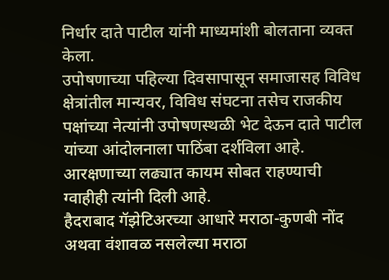निर्धार दाते पाटील यांनी माध्यमांशी बोलताना व्यक्त केला.
उपोषणाच्या पहिल्या दिवसापासून समाजासह विविध क्षेत्रांतील मान्यवर, विविध संघटना तसेच राजकीय पक्षांच्या नेत्यांनी उपोषणस्थळी भेट देऊन दाते पाटील यांच्या आंदोलनाला पाठिंबा दर्शविला आहे. आरक्षणाच्या लढ्यात कायम सोबत राहण्याची ग्वाहीही त्यांनी दिली आहे.
हैदराबाद गॅझेटिअरच्या आधारे मराठा-कुणबी नोंद अथवा वंशावळ नसलेल्या मराठा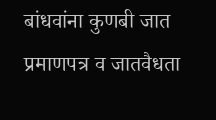बांधवांना कुणबी जात प्रमाणपत्र व जातवैधता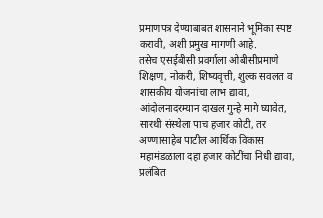प्रमाणपत्र देण्याबाबत शासनाने भूमिका स्पष्ट करावी, अशी प्रमुख मागणी आहे.
तसेच एसईबीसी प्रवर्गाला ओबीसीप्रमाणे शिक्षण, नोकरी, शिष्यवृत्ती, शुल्क सवलत व शासकीय योजनांचा लाभ द्यावा, आंदोलनादरम्यान दाखल गुन्हे मागे घ्यावेत, सारथी संस्थेला पाच हजार कोटी, तर अण्णासाहेब पाटील आर्थिक विकास महामंडळाला दहा हजार कोटींचा निधी द्यावा, प्रलंबित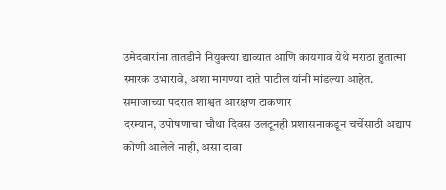उमेदवारांना तातडीने नियुक्त्या द्याव्यात आणि कायगाव येथे मराठा हुतात्मा स्मारक उभारावे, अशा मागण्या दाते पाटील यांनी मांडल्या आहेत.
समाजाच्या पदरात शाश्वत आरक्षण टाकणार
दरम्यान, उपोषणाचा चौथा दिवस उलटूनही प्रशासनाकडून चर्चेसाठी अद्याप कोणी आलेले नाही, असा दावा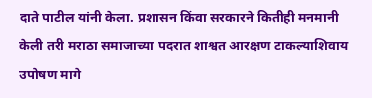दाते पाटील यांनी केला. प्रशासन किंवा सरकारने कितीही मनमानी केली तरी मराठा समाजाच्या पदरात शाश्वत आरक्षण टाकल्याशिवाय उपोषण मागे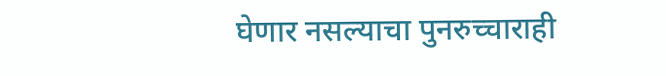घेणार नसल्याचा पुनरुच्चाराही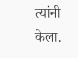त्यांनी केला.